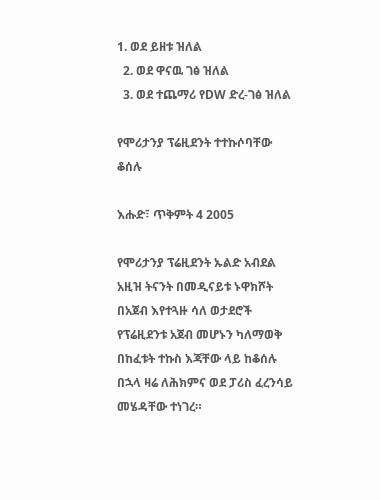1. ወደ ይዘቱ ዝለል
  2. ወደ ዋናዉ ገፅ ዝለል
  3. ወደ ተጨማሪ የDW ድረ-ገፅ ዝለል

የሞሪታንያ ፕሬዚደንት ተተኩሶባቸው ቆሰሉ

እሑድ፣ ጥቅምት 4 2005

የሞሪታንያ ፕሬዚደንት ኡልድ አብደል አዚዝ ትናንት በመዲናይቱ ኑዋክሾት በአጀብ እየተጓዙ ሳለ ወታደሮች የፕሬዚደንቱ አጀብ መሆኑን ካለማወቅ በከፈቱት ተኩስ እጃቸው ላይ ከቆሰሉ በኋላ ዛሬ ለሕክምና ወደ ፓሪስ ፈረንሳይ መሄዳቸው ተነገረ።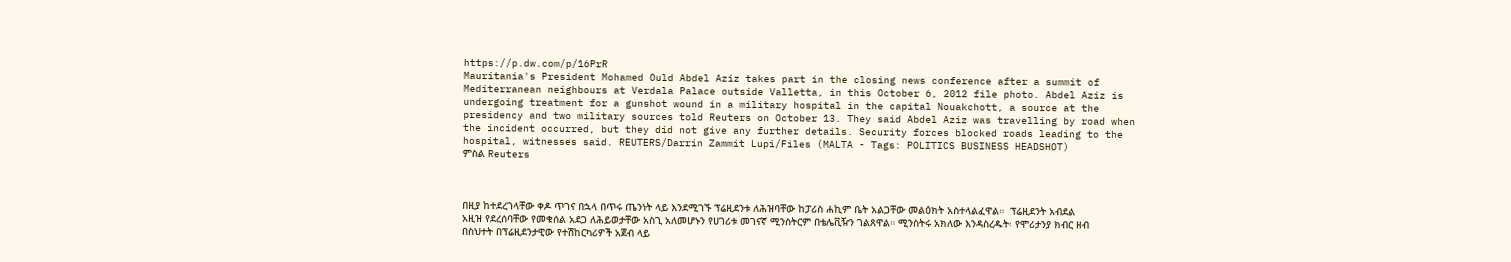https://p.dw.com/p/16PrR
Mauritania's President Mohamed Ould Abdel Aziz takes part in the closing news conference after a summit of Mediterranean neighbours at Verdala Palace outside Valletta, in this October 6, 2012 file photo. Abdel Aziz is undergoing treatment for a gunshot wound in a military hospital in the capital Nouakchott, a source at the presidency and two military sources told Reuters on October 13. They said Abdel Aziz was travelling by road when the incident occurred, but they did not give any further details. Security forces blocked roads leading to the hospital, witnesses said. REUTERS/Darrin Zammit Lupi/Files (MALTA - Tags: POLITICS BUSINESS HEADSHOT)
ምስል Reuters



በዚያ ከተደረገላቸው ቀዶ ጥገና በኋላ በጥሩ ጤንነት ላይ እንደሚገኙ ፕሬዚደንቱ ለሕዝባቸው ከፓሪስ ሐኪም ቤት አልጋቸው መልዕክት አስተላልፈዋል።  ፕሬዚደንት አብደል አዚዝ የደረሰባቸው የመቁሰል አደጋ ለሕይወታቸው አስጊ አለመሆኑን የሀገሪቱ መገናኛ ሚንስትርም በቴሌቪዥን ገልጸዋል። ሚንስትሩ አክለው እንዳስረዱት፡ የሞሪታንያ ክብር ዘብ በስህተት በፕሬዚደንታዊው የተሽከርካሪዎች አጀብ ላይ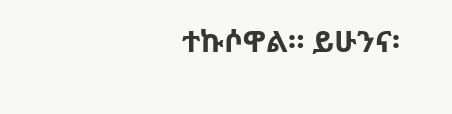ተኩሶዋል። ይሁንና፡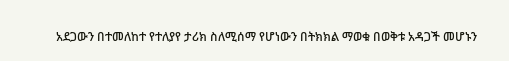አደጋውን በተመለከተ የተለያየ ታሪክ ስለሚሰማ የሆነውን በትክክል ማወቁ በወቅቱ አዳጋች መሆኑን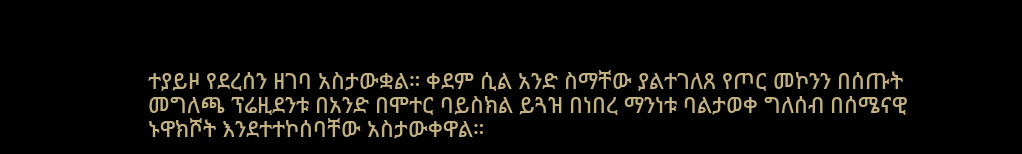ተያይዞ የደረሰን ዘገባ አስታውቋል። ቀደም ሲል አንድ ስማቸው ያልተገለጸ የጦር መኮንን በሰጡት መግለጫ ፕሬዚደንቱ በአንድ በሞተር ባይስክል ይጓዝ በነበረ ማንነቱ ባልታወቀ ግለሰብ በሰሜናዊ ኑዋክሾት እንደተተኮሰባቸው አስታውቀዋል።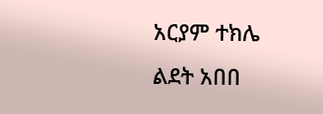አርያም ተክሌ
ልደት አበበ